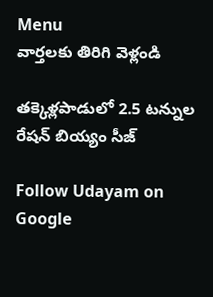Menu
వార్తలకు తిరిగి వెళ్లండి

తక్కెళ్లపాడులో 2.5 టన్నుల రేషన్ బియ్యం సీజ్

Follow Udayam on Google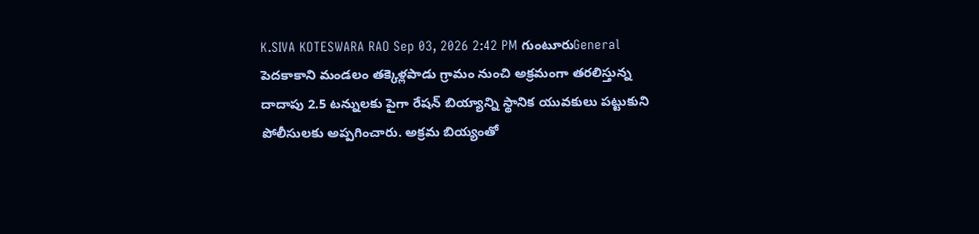K.SIVA KOTESWARA RAO Sep 03, 2026 2:42 PM గుంటూరుGeneral
పెదకాకాని మండలం తక్కెళ్లపాడు గ్రామం నుంచి అక్రమంగా తరలిస్తున్న దాదాపు 2.5 టన్నులకు పైగా రేషన్ బియ్యాన్ని స్థానిక యువకులు పట్టుకుని పోలీసులకు అప్పగించారు. అక్రమ బియ్యంతో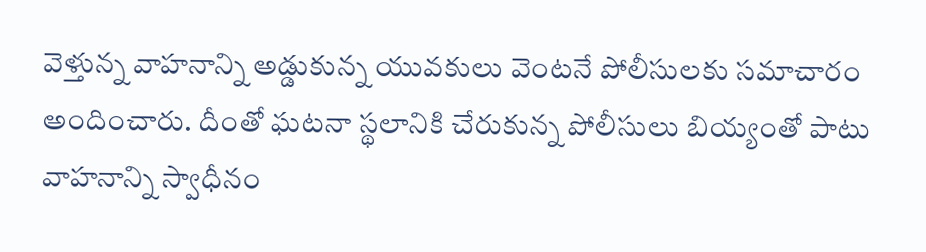వెళ్తున్న వాహనాన్ని అడ్డుకున్న యువకులు వెంటనే పోలీసులకు సమాచారం అందించారు. దీంతో ఘటనా స్థలానికి చేరుకున్న పోలీసులు బియ్యంతో పాటు వాహనాన్ని స్వాధీనం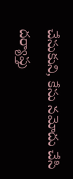చేసుకుని, కేసు నమోదు చేసి దర్యాప్తు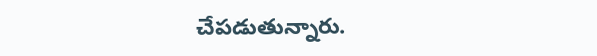చేపడుతున్నారు.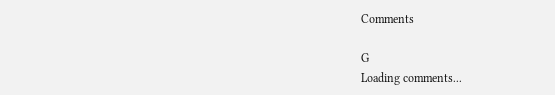Comments

G
Loading comments...